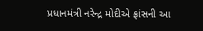પ્રધાનમંત્રી નરેન્દ્ર મોદીએ ફ્રાંસની આ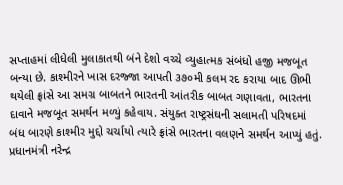સપ્તાહમાં લીધેલી મુલાકાતથી બંને દેશો વચ્ચે વ્યુહાત્મક સંબંધો હજી મજબૂત બન્યા છે. કાશ્મીરને ખાસ દરજ્જા આપતી ૩૭૦મી કલમ રદ કરાયા બાદ ઊભી થયેલી ફ્રાંસે આ સમગ્ર બાબતને ભારતની આંતરીક બાબત ગણાવતા, ભારતના દાવાને મજબૂત સમર્થન મળ્યું કહેવાય. સંયુક્ત રાષ્ટ્રસંઘની સલામતી પરિષદમાં બંધ બારણે કાશ્મીર મુદ્દો ચર્ચાયો ત્યારે ફ્રાંસે ભારતના વલણને સમર્થન આપ્યું હતું.
પ્રધાનમંત્રી નરેન્દ્ર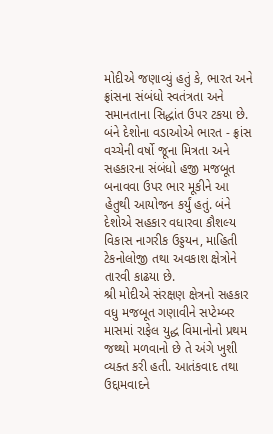મોદીએ જણાવ્યું હતું કે, ભારત અને ફ્રાંસના સંબંધો સ્વતંત્રતા અને સમાનતાના સિદ્ધાંત ઉપર ટકયા છે. બંને દેશોના વડાઓએ ભારત - ફ્રાંસ વચ્ચેની વર્ષો જૂના મિત્રતા અને સહકારના સંબંધો હજી મજબૂત બનાવવા ઉપર ભાર મૂકીને આ હેતુથી આયોજન કર્યું હતું. બંને દેશોએ સહકાર વધારવા કૌશલ્ય વિકાસ નાગરીક ઉડ્ડયન, માહિતી ટેકનોલોજી તથા અવકાશ ક્ષેત્રોને તારવી કાઢયા છે.
શ્રી મોદીએ સંરક્ષણ ક્ષેત્રનો સહકાર વધુ મજબૂત ગણાવીને સપ્ટેમ્બર માસમાં રાફેલ યુદ્ધ વિમાનોનો પ્રથમ જથ્થો મળવાનો છે તે અંગે ખુશી વ્યક્ત કરી હતી. આતંકવાદ તથા ઉદ્દામવાદને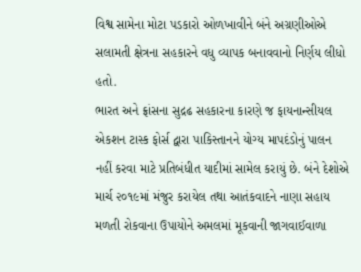વિશ્વ સામેના મોટા પડકારો ઓળખાવીને બંને અગ્રણીઓએ સલામતી ક્ષેત્રના સહકારને વધુ વ્યાપક બનાવવાનો નિર્ણય લીધો હતો.
ભારત અને ફ્રાંસના સુદ્રઢ સહકારના કારણે જ ફાયનાન્સીયલ એકશન ટાસ્ક ફોર્સ દ્વારા પાકિસ્તાનને યોગ્ય માપદંડોનું પાલન નહીં કરવા માટે પ્રતિબંધીત યાદીમાં સામેલ કરાયું છે. બંને દેશોએ માર્ચ ૨૦૧૯માં મંજુર કરાયેલ તથા આતંકવાદને નાણા સહાય મળતી રોકવાના ઉપાયોને અમલમાં મૂકવાની જાગવાઈવાળા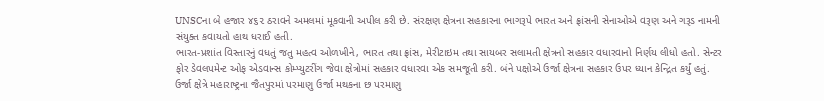UNSCના બે હજાર ૪૬૨ ઠરાવને અમલમાં મૂકવાની અપીલ કરી છે. સંરક્ષણ ક્ષેત્રના સહકારના ભાગરૂપે ભારત અને ફ્રાંસની સેનાઓએ વરૂણ અને ગરૂડ નામની સંયુક્ત કવાયતો હાથ ધરાઈ હતી.
ભારત-પ્રશાંત વિસ્તારનું વધતું જતુ મહત્વ ઓળખીને, ભારત તથા ફ્રાંસ, મેરીટાઇમ તથા સાયબર સલામતી ક્ષેત્રનો સહકાર વધારવાનો નિર્ણય લીધો હતો. સેન્ટર ફોર ડેવલપમેન્ટ ઓફ એડવાન્સ કોમ્પ્યુટરીંગ જેવા ક્ષેત્રોમાં સહકાર વધારવા એક સમજૂતી કરી. બંને પક્ષોએ ઉર્જા ક્ષેત્રના સહકાર ઉપર ધ્યાન કેન્દ્રિત કર્યું હતું. ઉર્જા ક્ષેત્રે મહારાષ્ટ્રના જૈતપુરમાં પરમાણુ ઉર્જા મથકના છ પરમાણુ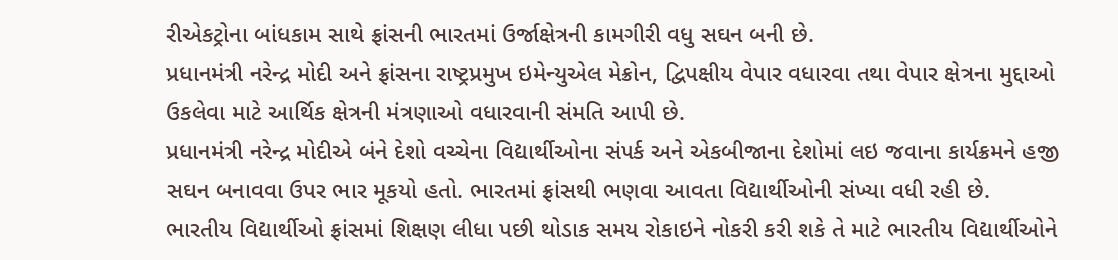રીએકટ્રોના બાંધકામ સાથે ફ્રાંસની ભારતમાં ઉર્જાક્ષેત્રની કામગીરી વધુ સઘન બની છે.
પ્રધાનમંત્રી નરેન્દ્ર મોદી અને ફ્રાંસના રાષ્ટ્રપ્રમુખ ઇમેન્યુએલ મેક્રોન, દ્વિપક્ષીય વેપાર વધારવા તથા વેપાર ક્ષેત્રના મુદ્દાઓ ઉકલેવા માટે આર્થિક ક્ષેત્રની મંત્રણાઓ વધારવાની સંમતિ આપી છે.
પ્રધાનમંત્રી નરેન્દ્ર મોદીએ બંને દેશો વચ્ચેના વિદ્યાર્થીઓના સંપર્ક અને એકબીજાના દેશોમાં લઇ જવાના કાર્યક્રમને હજી સઘન બનાવવા ઉપર ભાર મૂકયો હતો. ભારતમાં ફ્રાંસથી ભણવા આવતા વિદ્યાર્થીઓની સંખ્યા વધી રહી છે.
ભારતીય વિદ્યાર્થીઓ ફ્રાંસમાં શિક્ષણ લીધા પછી થોડાક સમય રોકાઇને નોકરી કરી શકે તે માટે ભારતીય વિદ્યાર્થીઓને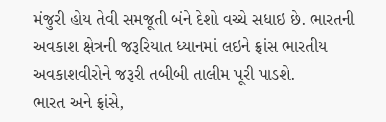મંજુરી હોય તેવી સમજૂતી બંને દેશો વચ્ચે સધાઇ છે. ભારતની અવકાશ ક્ષેત્રની જરૂરિયાત ધ્યાનમાં લઇને ફ્રાંસ ભારતીય અવકાશવીરોને જરૂરી તબીબી તાલીમ પૂરી પાડશે.
ભારત અને ફ્રાંસે,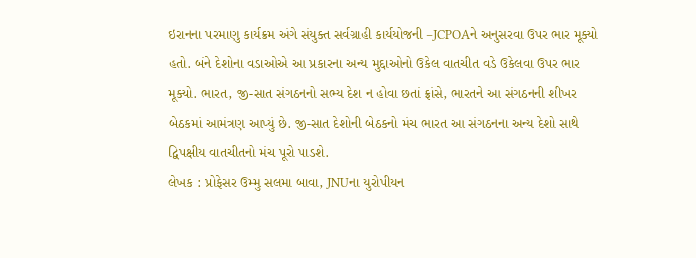ઇરાનના પરમાણુ કાર્યક્રમ અંગે સંયુક્ત સર્વગ્રાહી કાર્યયોજની –JCPOAને અનુસરવા ઉપર ભાર મૂક્યો હતો. બંને દેશોના વડાઓએ આ પ્રકારના અન્ય મુદ્દાઓનો ઉકેલ વાતચીત વડે ઉકેલવા ઉપર ભાર મૂક્યો. ભારત, જી-સાત સંગઠનનો સભ્ય દેશ ન હોવા છતાં ફ્રાંસે, ભારતને આ સંગઠનની શીખર બેઠકમાં આમંત્રણ આપ્યું છે. જી-સાત દેશોની બેઠકનો મંચ ભારત આ સંગઠનના અન્ય દેશો સાથે દ્વિપક્ષીય વાતચીતનો મંચ પૂરો પાડશે.
લેખક : પ્રોફેસર ઉમ્મુ સલમા બાવા, JNUના યુરોપીયન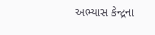અભ્યાસ કેન્દ્રના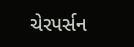ચેરપર્સન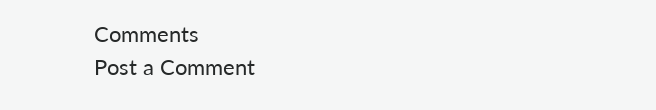Comments
Post a Comment